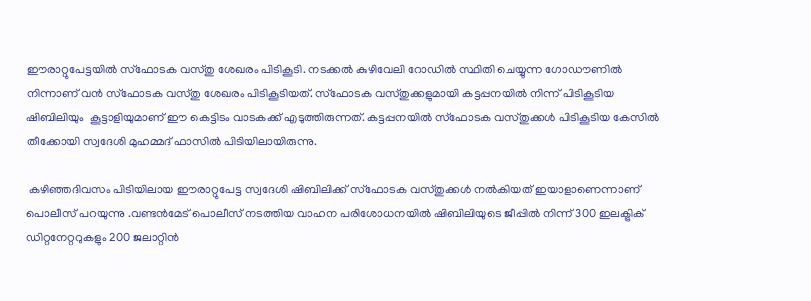ഈരാറ്റുപേട്ടയില്‍ സ്‌ഫോടക വസ്തു ശേഖരം പിടികൂടി. നടക്കല്‍ കുഴിവേലി റോഡില്‍ സ്ഥിതി ചെയ്യുന്ന ഗോഡൗണില്‍ നിന്നാണ് വന്‍ സ്‌ഫോടക വസ്തു ശേഖരം പിടികൂടിയത്. സ്‌ഫോടക വസ്തുക്കളുമായി കട്ടപ്പനയില്‍ നിന്ന് പിടികൂടിയ ഷിബിലിയും  കൂട്ടാളിയുമാണ് ഈ കെട്ടിടം വാടകക്ക് എടുത്തിരുന്നത്. കട്ടപ്പനയില്‍ സ്‌ഫോടക വസ്തുക്കള്‍ പിടികൂടിയ കേസില്‍  തീക്കോയി സ്വദേശി മുഹമ്മദ് ഫാസില്‍ പിടിയിലായിരുന്നു.

 കഴിഞ്ഞദിവസം പിടിയിലായ ഈരാറ്റുപേട്ട സ്വദേശി ഷിബിലിക്ക് സ്‌ഫോടക വസ്തുക്കള്‍ നല്‍കിയത് ഇയാളാണെന്നാണ് പൊലീസ് പറയുന്നു .വണ്ടന്‍മേട് പൊലീസ് നടത്തിയ വാഹന പരിശോധനയില്‍ ഷിബിലിയുടെ ജീപ്പില്‍ നിന്ന് 300 ഇലക്ട്രിക് ഡിറ്റനേറ്ററുകളും 200 ജലാറ്റിന്‍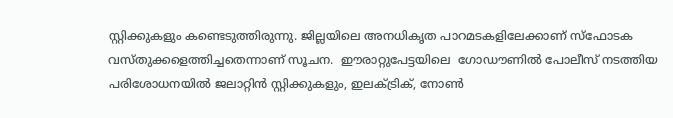സ്റ്റിക്കുകളും കണ്ടെടുത്തിരുന്നു. ജില്ലയിലെ അനധികൃത പാറമടകളിലേക്കാണ് സ്‌ഫോടക വസ്തുക്കളെത്തിച്ചതെന്നാണ് സൂചന.  ഈരാറ്റുപേട്ടയിലെ  ഗോഡൗണില്‍ പോലീസ് നടത്തിയ പരിശോധനയില്‍ ജലാറ്റിന്‍ സ്റ്റിക്കുകളും, ഇലക്ട്രിക്, നോണ്‍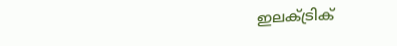ഇലക്ട്രിക്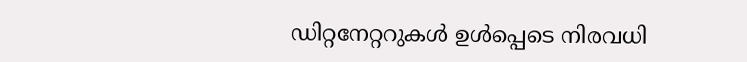ഡിറ്റനേറ്ററുകള്‍ ഉള്‍പ്പെടെ നിരവധി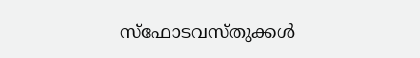സ്‌ഫോടവസ്തുക്കള്‍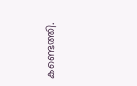കണ്ടെത്തി.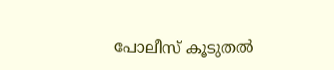പോലീസ് കൂടുതല്‍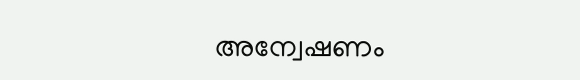അന്വേഷണം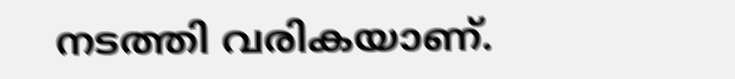നടത്തി വരികയാണ്.